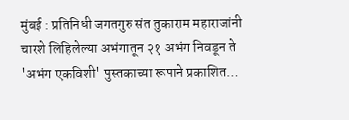मुंबई : प्रतिनिधी जगतगुरु संत तुकाराम महाराजांनी चारशे लिहिलेल्या अभंगातून २१ अभंग निवडून ते 'अभंग एकविशी' पुस्तकाच्या रूपाने प्रकाशित…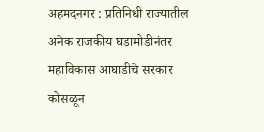अहमदनगर : प्रतिनिधी राज्यातील अनेक राजकीय घडामोडीनंतर महाविकास आघाडीचे सरकार कोसळून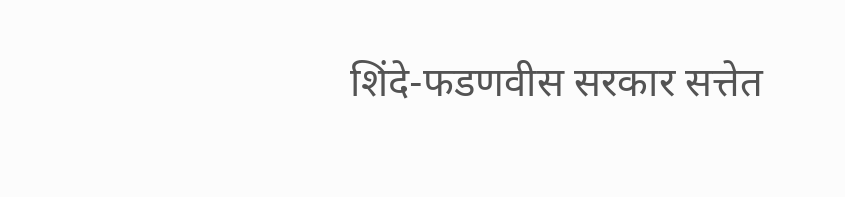शिंदे-फडणवीस सरकार सत्तेत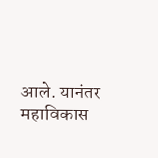आले. यानंतर महाविकास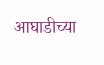आघाडीच्या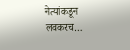नेत्यांकडून लवकरच…